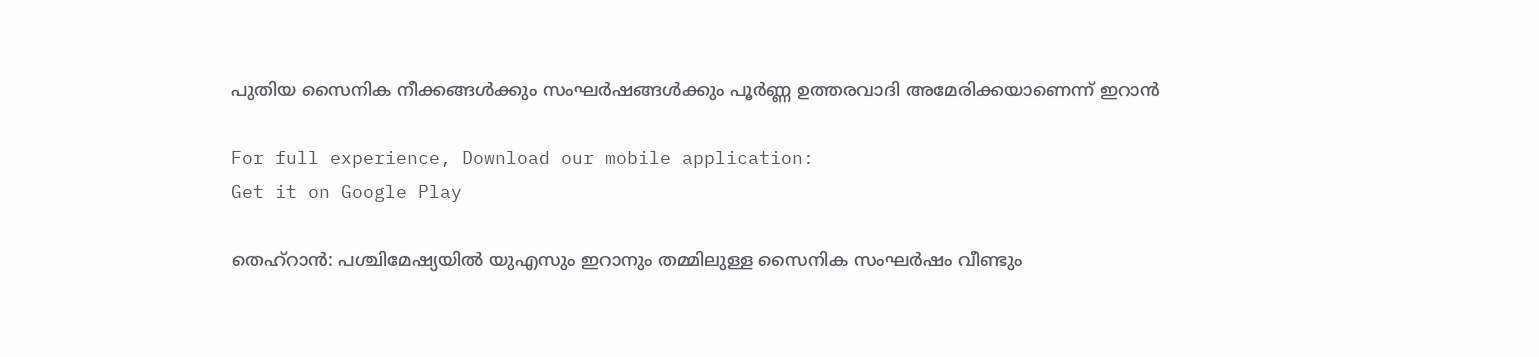പുതിയ സൈനിക നീക്കങ്ങള്‍ക്കും സംഘര്‍ഷങ്ങള്‍ക്കും പൂര്‍ണ്ണ ഉത്തരവാദി അമേരിക്കയാണെന്ന് ഇറാന്‍

For full experience, Download our mobile application:
Get it on Google Play

തെഹ്റാന്‍: പശ്ചിമേഷ്യയില്‍ യുഎസും ഇറാനും തമ്മിലുള്ള സൈനിക സംഘര്‍ഷം വീണ്ടും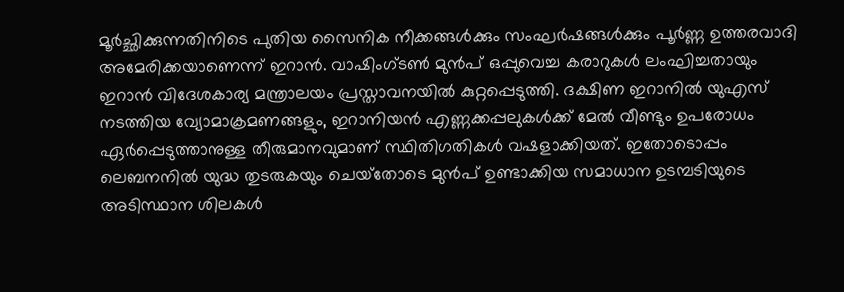മൂര്‍ച്ഛിക്കുന്നതിനിടെ പുതിയ സൈനിക നീക്കങ്ങള്‍ക്കും സംഘര്‍ഷങ്ങള്‍ക്കും പൂര്‍ണ്ണ ഉത്തരവാദി അമേരിക്കയാണെന്ന് ഇറാന്‍. വാഷിംഗ്ടണ്‍ മുന്‍പ് ഒപ്പുവെച്ച കരാറുകള്‍ ലംഘിച്ചതായും ഇറാന്‍ വിദേശകാര്യ മന്ത്രാലയം പ്രസ്താവനയില്‍ കുറ്റപ്പെടുത്തി. ദക്ഷിണ ഇറാനില്‍ യുഎസ് നടത്തിയ വ്യോമാക്രമണങ്ങളും, ഇറാനിയന്‍ എണ്ണക്കപ്പലുകള്‍ക്ക് മേല്‍ വീണ്ടും ഉപരോധം ഏര്‍പ്പെടുത്താനുള്ള തീരുമാനവുമാണ് സ്ഥിതിഗതികള്‍ വഷളാക്കിയത്. ഇതോടൊപ്പം ലെബനനില്‍ യുദ്ധ തുടരുകയും ചെയ്‌തോടെ മുന്‍പ് ഉണ്ടാക്കിയ സമാധാന ഉടമ്പടിയുടെ അടിസ്ഥാന ശിലകള്‍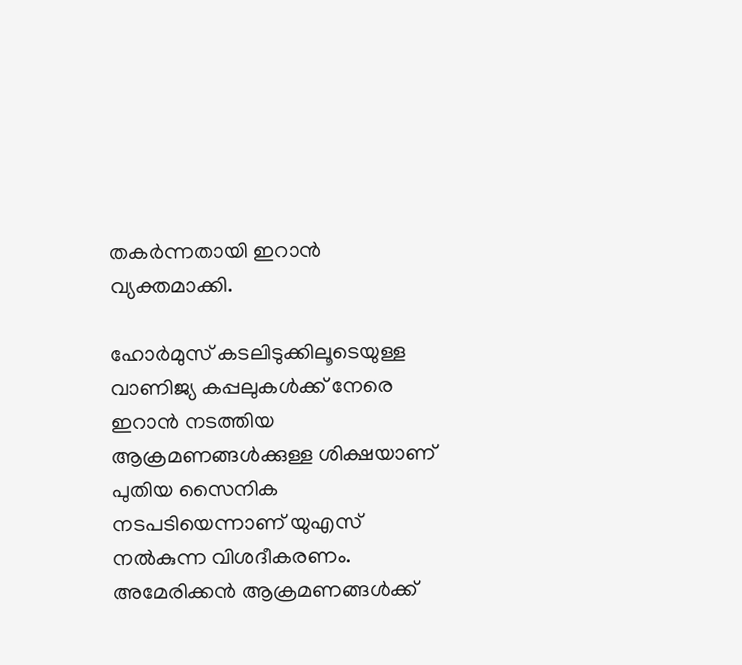തകര്‍ന്നതായി ഇറാന്‍ വ്യക്തമാക്കി.

ഹോര്‍മുസ് കടലിടുക്കിലൂടെയുള്ള വാണിജ്യ കപ്പലുകള്‍ക്ക് നേരെ ഇറാന്‍ നടത്തിയ ആക്രമണങ്ങള്‍ക്കുള്ള ശിക്ഷയാണ് പുതിയ സൈനിക നടപടിയെന്നാണ് യുഎസ് നല്‍കുന്ന വിശദീകരണം. അമേരിക്കന്‍ ആക്രമണങ്ങള്‍ക്ക്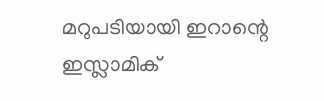മറുപടിയായി ഇറാന്റെ ഇസ്ലാമിക്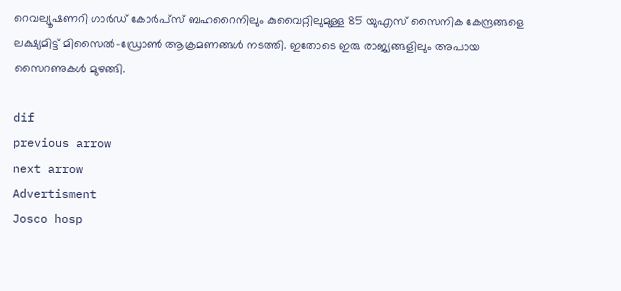റെവല്യൂഷണറി ഗാര്‍ഡ് കോര്‍പ്‌സ് ബഹറൈനിലും കുവൈറ്റിലുമുള്ള 85 യുഎസ് സൈനിക കേന്ദ്രങ്ങളെ ലക്ഷ്യമിട്ട് മിസൈല്‍-ഡ്രോണ്‍ ആക്രമണങ്ങള്‍ നടത്തി. ഇതോടെ ഇരു രാജ്യങ്ങളിലും അപായ സൈറണുകള്‍ മുഴങ്ങി.

dif
previous arrow
next arrow
Advertisment
Josco hosp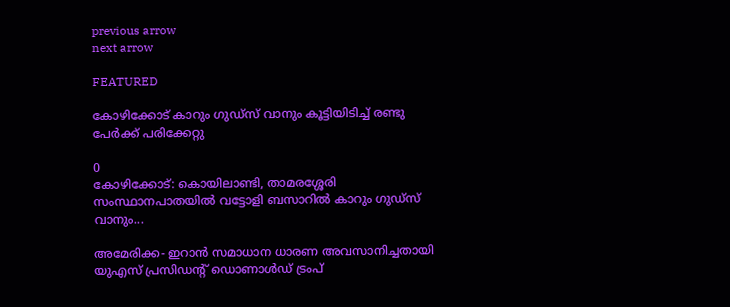previous arrow
next arrow

FEATURED

കോഴിക്കോട് കാറും ഗുഡ്‌സ് വാനും കൂട്ടിയിടിച്ച് രണ്ടു പേർക്ക് പരിക്കേറ്റു

0
കോഴിക്കോട്: കൊയിലാണ്ടി, താമരശ്ശേരി സംസ്ഥാനപാതയിൽ വട്ടോളി ബസാറിൽ കാറും ഗുഡ്‌സ് വാനും...

അമേരിക്ക- ഇറാൻ സമാധാന ധാരണ അവസാനിച്ചതായി യുഎസ് പ്രസിഡൻ്റ് ഡൊണാൾഡ് ട്രംപ്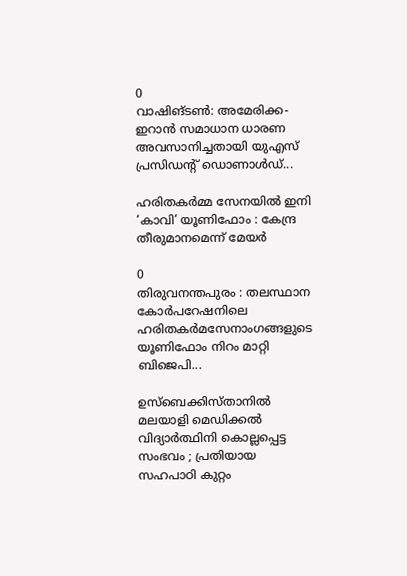0
വാഷിങ്ടൺ: അമേരിക്ക- ഇറാൻ സമാധാന ധാരണ അവസാനിച്ചതായി യുഎസ് പ്രസിഡൻ്റ് ഡൊണാൾഡ്...

ഹരിതകർമ്മ സേനയിൽ ഇനി ‘കാവി’ യൂണിഫോം : കേന്ദ്ര തീരുമാനമെന്ന് മേയർ

0
തിരുവനന്തപുരം : തലസ്ഥാന കോർപറേഷനിലെ ഹരിതകർമസേനാംഗങ്ങളുടെ യൂണിഫോം നിറം മാറ്റി ബിജെപി...

ഉസ്‌ബെക്കിസ്താനിൽ മലയാളി മെഡിക്കൽ വിദ്യാർത്ഥിനി കൊല്ലപ്പെട്ട സംഭവം ; പ്രതിയായ സഹപാഠി കുറ്റം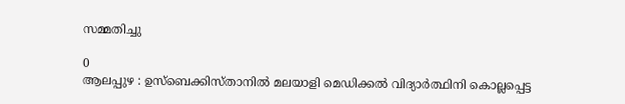സമ്മതിച്ചു

0
ആലപ്പുഴ : ഉസ്‌ബെക്കിസ്താനിൽ മലയാളി മെഡിക്കൽ വിദ്യാർത്ഥിനി കൊല്ലപ്പെട്ട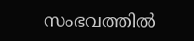സംഭവത്തിൽ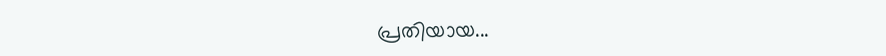പ്രതിയായ...